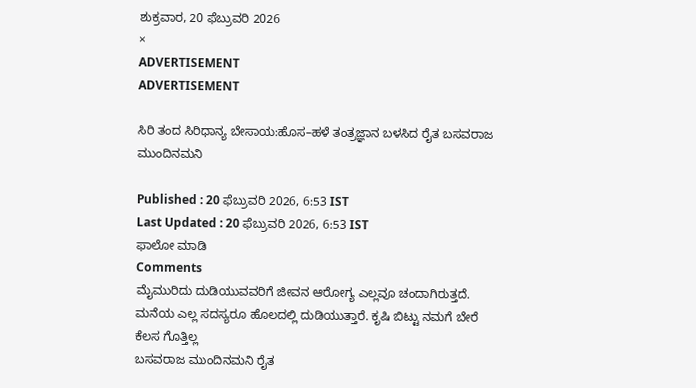ಶುಕ್ರವಾರ, 20 ಫೆಬ್ರುವರಿ 2026
×
ADVERTISEMENT
ADVERTISEMENT

ಸಿರಿ ತಂದ ಸಿರಿಧಾನ್ಯ ಬೇಸಾಯ:ಹೊಸ–ಹಳೆ ತಂತ್ರಜ್ಞಾನ ಬಳಸಿದ ರೈತ ಬಸವರಾಜ ಮುಂದಿನಮನಿ

Published : 20 ಫೆಬ್ರುವರಿ 2026, 6:53 IST
Last Updated : 20 ಫೆಬ್ರುವರಿ 2026, 6:53 IST
ಫಾಲೋ ಮಾಡಿ
Comments
ಮೈಮುರಿದು ದುಡಿಯುವವರಿಗೆ ಜೀವನ ಆರೋಗ್ಯ ಎಲ್ಲವೂ ಚಂದಾಗಿರುತ್ತದೆ. ಮನೆಯ ಎಲ್ಲ ಸದಸ್ಯರೂ ಹೊಲದಲ್ಲಿ ದುಡಿಯುತ್ತಾರೆ. ಕೃಷಿ ಬಿಟ್ಟು ನಮಗೆ ಬೇರೆ ಕೆಲಸ ಗೊತ್ತಿಲ್ಲ
ಬಸವರಾಜ ಮುಂದಿನಮನಿ ರೈತ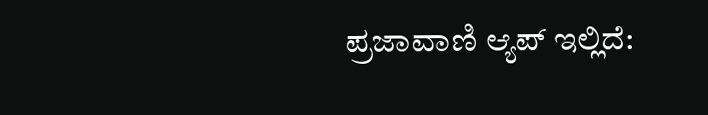ಪ್ರಜಾವಾಣಿ ಆ್ಯಪ್ ಇಲ್ಲಿದೆ: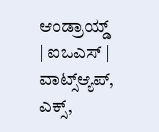ಆಂಡ್ರಾಯ್ಡ್ | ಐಒಎಸ್ | ವಾಟ್ಸ್ಆ್ಯಪ್, ಎಕ್ಸ್,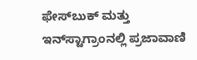ಫೇಸ್‌ಬುಕ್ ಮತ್ತು ಇನ್‌ಸ್ಟಾಗ್ರಾಂನಲ್ಲಿ ಪ್ರಜಾವಾಣಿ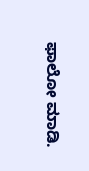ಫಾಲೋ ಮಾಡಿ.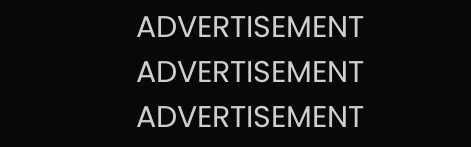ADVERTISEMENT
ADVERTISEMENT
ADVERTISEMENT